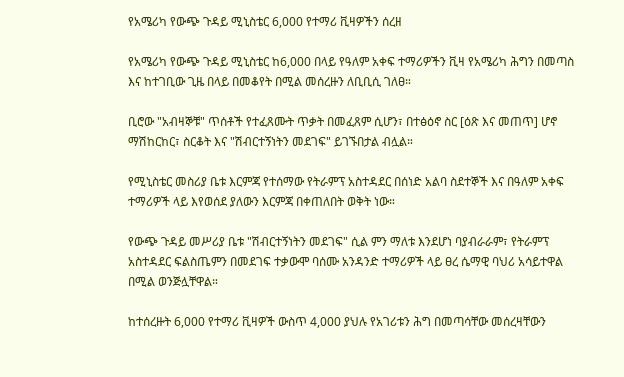የአሜሪካ የውጭ ጉዳይ ሚኒስቴር 6,000 የተማሪ ቪዛዎችን ሰረዘ

የአሜሪካ የውጭ ጉዳይ ሚኒስቴር ከ6,000 በላይ የዓለም አቀፍ ተማሪዎችን ቪዛ የአሜሪካ ሕግን በመጣስ እና ከተገቢው ጊዜ በላይ በመቆየት በሚል መሰረዙን ለቢቢሲ ገለፀ።

ቢሮው "አብዛኞቹ" ጥሰቶች የተፈጸሙት ጥቃት በመፈጸም ሲሆን፣ በተፅዕኖ ስር [ዕጽ እና መጠጥ] ሆኖ ማሽከርከር፣ ስርቆት እና "ሽብርተኝነትን መደገፍ" ይገኙበታል ብሏል።

የሚኒስቴር መስሪያ ቤቱ እርምጃ የተሰማው የትራምፕ አስተዳደር በሰነድ አልባ ስደተኞች እና በዓለም አቀፍ ተማሪዎች ላይ እየወሰደ ያለውን እርምጃ በቀጠለበት ወቅት ነው።

የውጭ ጉዳይ መሥሪያ ቤቱ "ሽብርተኝነትን መደገፍ" ሲል ምን ማለቱ እንደሆነ ባያብራራም፣ የትራምፕ አስተዳደር ፍልስጤምን በመደገፍ ተቃውሞ ባሰሙ አንዳንድ ተማሪዎች ላይ ፀረ ሴማዊ ባህሪ አሳይተዋል በሚል ወንጅሏቸዋል።

ከተሰረዙት 6,000 የተማሪ ቪዛዎች ውስጥ 4,000 ያህሉ የአገሪቱን ሕግ በመጣሳቸው መሰረዛቸውን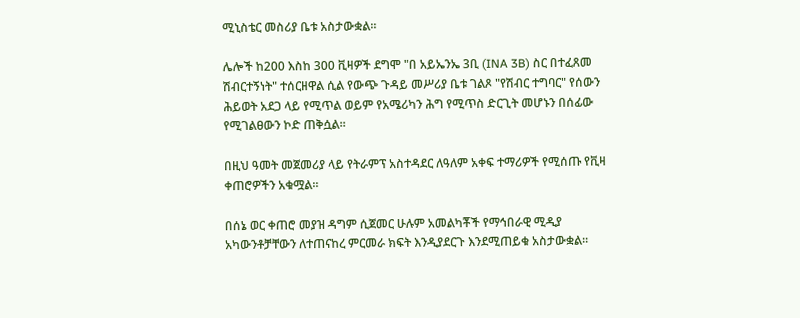ሚኒስቴር መስሪያ ቤቱ አስታውቋል።

ሌሎች ከ200 እስከ 300 ቪዛዎች ደግሞ "በ አይኤንኤ 3ቢ (INA 3B) ስር በተፈጸመ ሽብርተኝነት" ተሰርዘዋል ሲል የውጭ ጉዳይ መሥሪያ ቤቱ ገልጾ "የሽብር ተግባር" የሰውን ሕይወት አደጋ ላይ የሚጥል ወይም የአሜሪካን ሕግ የሚጥስ ድርጊት መሆኑን በሰፊው የሚገልፀውን ኮድ ጠቅሷል።

በዚህ ዓመት መጀመሪያ ላይ የትራምፕ አስተዳደር ለዓለም አቀፍ ተማሪዎች የሚሰጡ የቪዛ ቀጠሮዎችን አቁሟል።

በሰኔ ወር ቀጠሮ መያዝ ዳግም ሲጀመር ሁሉም አመልካቾች የማኅበራዊ ሚዲያ አካውንቶቻቸውን ለተጠናከረ ምርመራ ክፍት እንዲያደርጉ እንደሚጠይቁ አስታውቋል።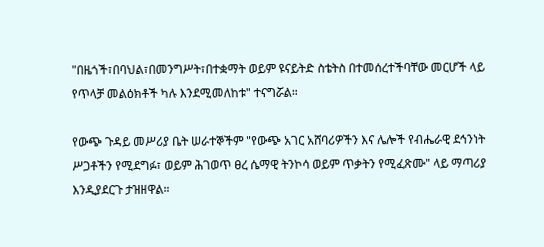"በዜጎች፣በባህል፣በመንግሥት፣በተቋማት ወይም ዩናይትድ ስቴትስ በተመሰረተችባቸው መርሆች ላይ የጥላቻ መልዕክቶች ካሉ እንደሚመለከቱ" ተናግሯል።

የውጭ ጉዳይ መሥሪያ ቤት ሠራተኞችም "የውጭ አገር አሸባሪዎችን እና ሌሎች የብሔራዊ ደኅንነት ሥጋቶችን የሚደግፉ፣ ወይም ሕገወጥ ፀረ ሴማዊ ትንኮሳ ወይም ጥቃትን የሚፈጽሙ" ላይ ማጣሪያ እንዲያደርጉ ታዝዘዋል።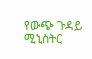የውጭ ጉዳይ ሚኒስትር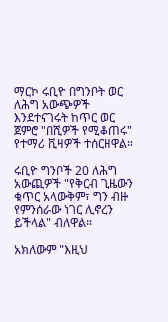ማርኮ ሩቢዮ በግንቦት ወር ለሕግ አውጭዎች እንደተናገሩት ከጥር ወር ጀምሮ "በሺዎች የሚቆጠሩ" የተማሪ ቪዛዎች ተሰርዘዋል።

ሩቢዮ ግንቦች 20 ለሕግ አውጪዎች "የቅርብ ጊዜውን ቁጥር አላውቅም፣ ግን ብዙ የምንሰራው ነገር ሊኖረን ይችላል" ብለዋል።

አክለውም "እዚህ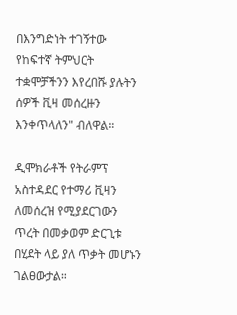በእንግድነት ተገኝተው የከፍተኛ ትምህርት ተቋሞቻችንን እየረበሹ ያሉትን ሰዎች ቪዛ መሰረዙን እንቀጥላለን" ብለዋል።

ዲሞክራቶች የትራምፕ አስተዳደር የተማሪ ቪዛን ለመሰረዝ የሚያደርገውን ጥረት በመቃወም ድርጊቱ በሂደት ላይ ያለ ጥቃት መሆኑን ገልፀውታል።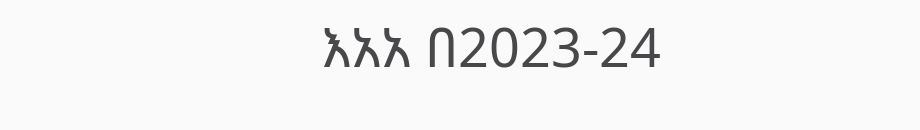እአአ በ2023-24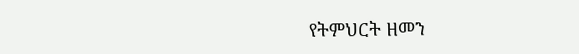የትምህርት ዘመን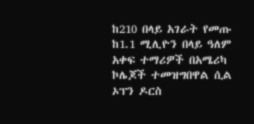ከ210 በላይ አገራት የመጡ ከ1.1 ሚሊዮን በላይ ዓለም አቀፍ ተማሪዎች በአሜሪካ ኮሌጆች ተመዝግበዋል ሲል ኦፕን ዶርስ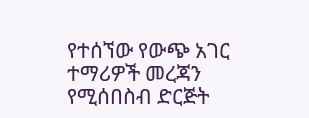የተሰኘው የውጭ አገር ተማሪዎች መረጃን የሚሰበስብ ድርጅት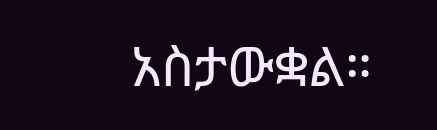አስታውቋል።